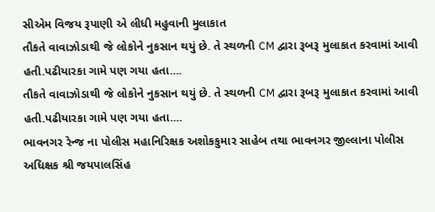સીએમ વિજય રૂપાણી એ લીધી મહુવાની મુલાકાત
તૌકતે વાવાઝોડાથી જે લોકોને નુકસાન થયું છે. તે સ્થળની CM દ્વારા રૂબરૂ મુલાકાત કરવામાં આવી હતી.પઢીયારકા ગામે પણ ગયા હતા....
તૌકતે વાવાઝોડાથી જે લોકોને નુકસાન થયું છે. તે સ્થળની CM દ્વારા રૂબરૂ મુલાકાત કરવામાં આવી હતી.પઢીયારકા ગામે પણ ગયા હતા....
ભાવનગર રેન્જ ના પોલીસ મહાનિરિક્ષક અશોકકુમાર સાહેબ તથા ભાવનગર જીલ્લાના પોલીસ અધિક્ષક શ્રી જયપાલસિંહ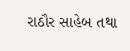રાઠૌર સાહેબ તથા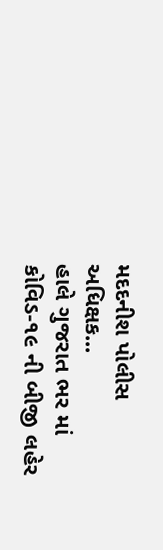મદદનીશ પોલીસ અધિક્ષક...
હાલે ગુજરાત ભર માં કોવિડ-૧૯ ની બીજી લહેર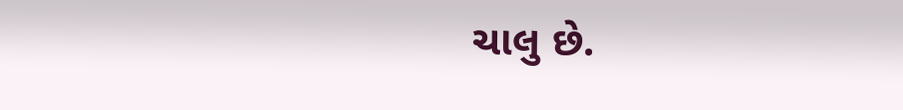ચાલુ છે.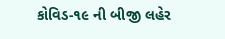કોવિડ-૧૯ ની બીજી લહેર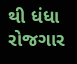થી ધંધા રોજગાર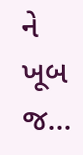ને ખૂબ જ...